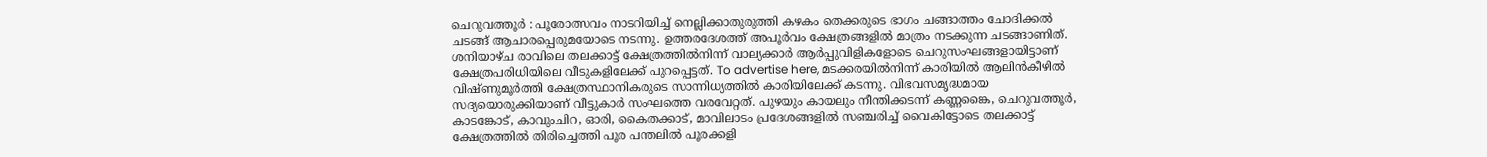ചെറുവത്തൂർ : പൂരോത്സവം നാടറിയിച്ച് നെല്ലിക്കാതുരുത്തി കഴകം തെക്കരുടെ ഭാഗം ചങ്ങാത്തം ചോദിക്കൽ ചടങ്ങ് ആചാരപ്പെരുമയോടെ നടന്നു. ഉത്തരദേശത്ത് അപൂർവം ക്ഷേത്രങ്ങളിൽ മാത്രം നടക്കുന്ന ചടങ്ങാണിത്. ശനിയാഴ്ച രാവിലെ തലക്കാട്ട് ക്ഷേത്രത്തിൽനിന്ന് വാല്യക്കാർ ആർപ്പുവിളികളോടെ ചെറുസംഘങ്ങളായിട്ടാണ് ക്ഷേത്രപരിധിയിലെ വീടുകളിലേക്ക് പുറപ്പെട്ടത്. To advertise here, മടക്കരയിൽനിന്ന് കാരിയിൽ ആലിൻകീഴിൽ വിഷ്ണുമൂർത്തി ക്ഷേത്രസ്ഥാനികരുടെ സാന്നിധ്യത്തിൽ കാരിയിലേക്ക് കടന്നു. വിഭവസമൃദ്ധമായ സദ്യയൊരുക്കിയാണ് വീട്ടുകാർ സംഘത്തെ വരവേറ്റത്. പുഴയും കായലും നീന്തിക്കടന്ന് കണ്ണങ്കൈ, ചെറുവത്തൂർ, കാടങ്കോട്, കാവുംചിറ, ഓരി, കൈതക്കാട്, മാവിലാടം പ്രദേശങ്ങളിൽ സഞ്ചരിച്ച് വൈകിട്ടോടെ തലക്കാട്ട് ക്ഷേത്രത്തിൽ തിരിച്ചെത്തി പൂര പന്തലിൽ പൂരക്കളി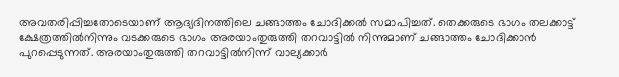അവതരിപ്പിച്ചതോടെയാണ് ആദ്യദിനത്തിലെ ചങ്ങാത്തം ചോദിക്കൽ സമാപിച്ചത്. തെക്കരുടെ ഭാഗം തലക്കാട്ട് ക്ഷേത്രത്തിൽനിന്നും വടക്കരുടെ ഭാഗം അരയാംതുരുത്തി തറവാട്ടിൽ നിന്നുമാണ് ചങ്ങാത്തം ചോദിക്കാൻ പുറപ്പെടുന്നത്. അരയാംതുരുത്തി തറവാട്ടിൽനിന്ന് വാല്യക്കാർ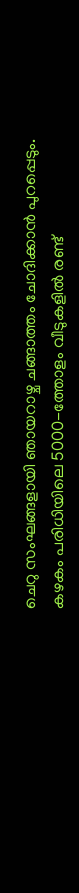ചെറു സംഘങ്ങളായി ഞായറാഴ്ച ചങ്ങാത്തം ചോദിക്കാൻ പുറപ്പെടും. കഴകം പരിധിയിലെ 5000-ത്തോളം വീടുകളിൽ രണ്ട്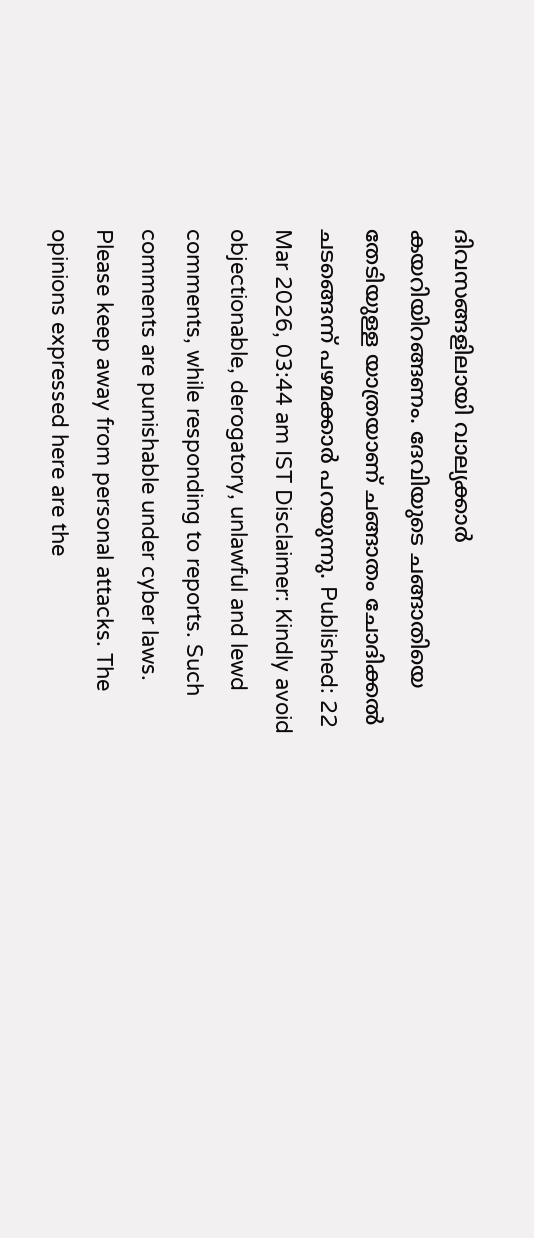ദിവസങ്ങളിലായി വാല്യക്കാർ കയറിയിറങ്ങണം. ദേവിയുടെ ചങ്ങാതിയെ തേടിയുള്ള യാത്രയാണ് ചങ്ങാതം ചോദിക്കൽ ചടങ്ങെന്ന് പഴമക്കാർ പറയുന്നു. Published: 22 Mar 2026, 03:44 am IST Disclaimer: Kindly avoid objectionable, derogatory, unlawful and lewd comments, while responding to reports. Such comments are punishable under cyber laws. Please keep away from personal attacks. The opinions expressed here are the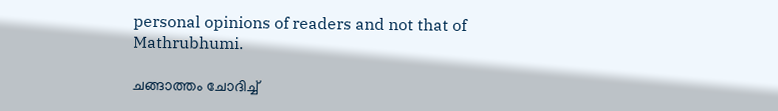personal opinions of readers and not that of Mathrubhumi.

ചങ്ങാത്തം ചോദിച്ച്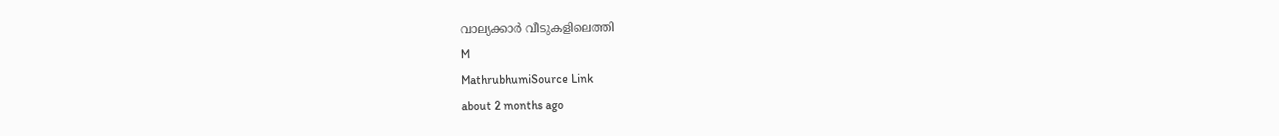വാല്യക്കാർ വീടുകളിലെത്തി
M
MathrubhumiSource Link
about 2 months ago